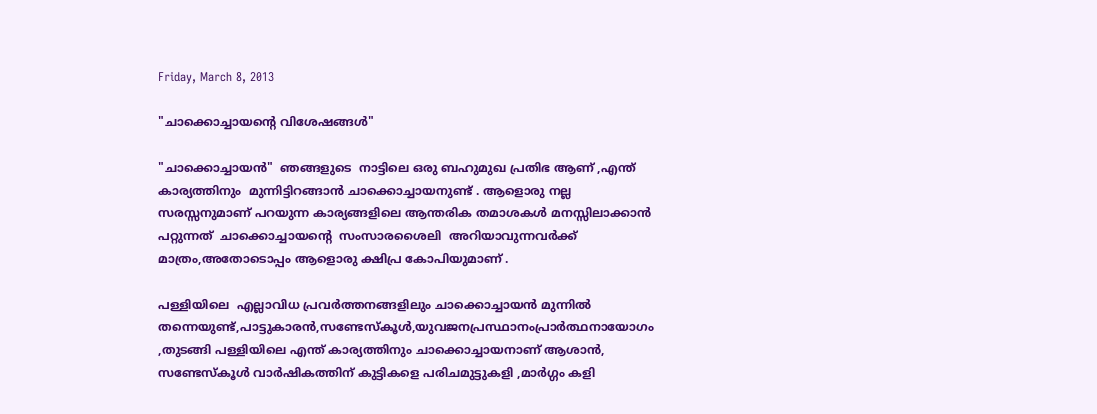Friday, March 8, 2013

"ചാക്കൊച്ചായന്‍റെ വിശേഷങ്ങള്‍"

"ചാക്കൊച്ചായന്‍"  ഞങ്ങളുടെ  നാട്ടിലെ ഒരു ബഹുമുഖ പ്രതിഭ ആണ് ,എന്ത് കാര്യത്തിനും  മുന്നിട്ടിറങ്ങാന്‍ ചാക്കൊച്ചായനുണ്ട് . ആളൊരു നല്ല സരസ്സനുമാണ് പറയുന്ന കാര്യങ്ങളിലെ ആന്തരിക തമാശകള്‍ മനസ്സിലാക്കാന്‍ പറ്റുന്നത്  ചാക്കൊച്ചായന്‍റെ  സംസാരശൈലി  അറിയാവുന്നവര്‍ക്ക് മാത്രം,അതോടൊപ്പം ആളൊരു ക്ഷിപ്ര കോപിയുമാണ് .

പള്ളിയിലെ  എല്ലാവിധ പ്രവര്‍ത്തനങ്ങളിലും ചാക്കൊച്ചായന്‍ മുന്നില്‍ തന്നെയുണ്ട്,പാട്ടുകാരന്‍,സണ്ടേസ്കൂള്‍,യുവജനപ്രസ്ഥാനംപ്രാര്‍ത്ഥനായോഗം  ,തുടങ്ങി പള്ളിയിലെ എന്ത് കാര്യത്തിനും ചാക്കൊച്ചായനാണ് ആശാന്‍, സണ്ടേസ്കൂള്‍ വാര്‍ഷികത്തിന് കുട്ടികളെ പരിചമുട്ടുകളി ,മാര്‍ഗ്ഗം കളി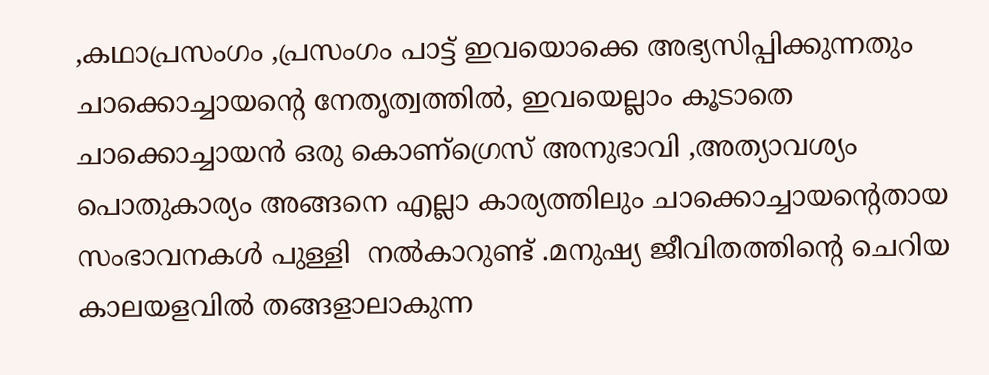,കഥാപ്രസംഗം ,പ്രസംഗം പാട്ട് ഇവയൊക്കെ അഭ്യസിപ്പിക്കുന്നതും ചാക്കൊച്ചായന്‍റെ നേതൃത്വത്തില്‍, ഇവയെല്ലാം കൂടാതെ  ചാക്കൊച്ചായന്‍ ഒരു കൊണ്ഗ്രെസ് അനുഭാവി ,അത്യാവശ്യം പൊതുകാര്യം അങ്ങനെ എല്ലാ കാര്യത്തിലും ചാക്കൊച്ചായന്‍റെതായ സംഭാവനകള്‍ പുള്ളി  നല്‍കാറുണ്ട് .മനുഷ്യ ജീവിതത്തിന്‍റെ ചെറിയ കാലയളവില്‍ തങ്ങളാലാകുന്ന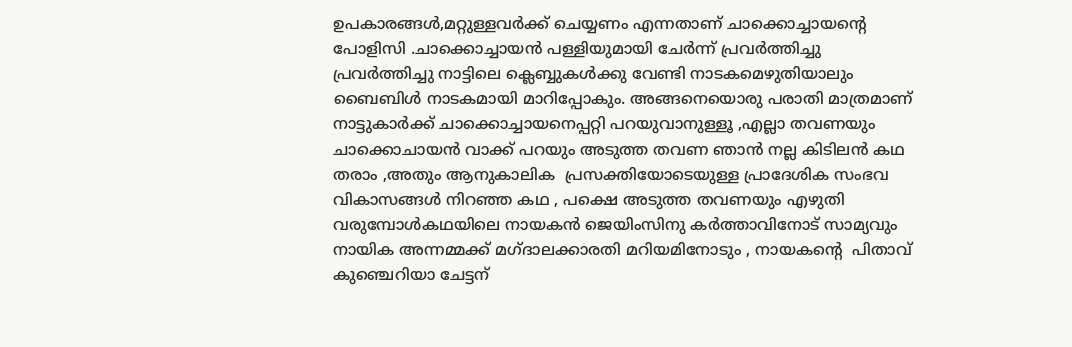ഉപകാരങ്ങള്‍,മറ്റുള്ളവര്‍ക്ക് ചെയ്യണം എന്നതാണ് ചാക്കൊച്ചായന്‍റെ പോളിസി .ചാക്കൊച്ചായന്‍ പള്ളിയുമായി ചേര്‍ന്ന് പ്രവര്‍ത്തിച്ചു പ്രവര്‍ത്തിച്ചു നാട്ടിലെ ക്ലെബ്ബുകള്‍ക്കു വേണ്ടി നാടകമെഴുതിയാലും ബൈബിള്‍ നാടകമായി മാറിപ്പോകും. അങ്ങനെയൊരു പരാതി മാത്രമാണ് നാട്ടുകാര്‍ക്ക് ചാക്കൊച്ചായനെപ്പറ്റി പറയുവാനുള്ളൂ ,എല്ലാ തവണയും ചാക്കൊചായന്‍ വാക്ക് പറയും അടുത്ത തവണ ഞാന്‍ നല്ല കിടിലന്‍ കഥ തരാം ,അതും ആനുകാലിക  പ്രസക്തിയോടെയുള്ള പ്രാദേശിക സംഭവ വികാസങ്ങള്‍ നിറഞ്ഞ കഥ , പക്ഷെ അടുത്ത തവണയും എഴുതി വരുമ്പോള്‍കഥയിലെ നായകന്‍ ജെയിംസിനു കര്‍ത്താവിനോട് സാമ്യവും  നായിക അന്നമ്മക്ക് മഗ്ദാലക്കാരതി മറിയമിനോടും , നായകന്‍റെ  പിതാവ് കുഞ്ചെറിയാ ചേട്ടന്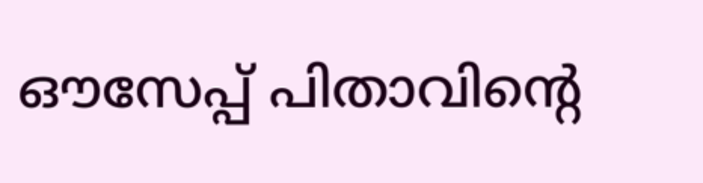ഔസേപ്പ് പിതാവിന്‍റെ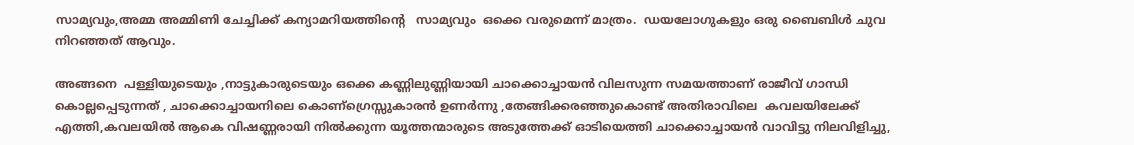സാമ്യവും,അമ്മ അമ്മിണി ചേച്ചിക്ക് കന്യാമറിയത്തിന്‍റെ   സാമ്യവും  ഒക്കെ വരുമെന്ന് മാത്രം.  ഡയലോഗുകളും ഒരു ബൈബിള്‍ ചുവ നിറഞ്ഞത് ആവും.

അങ്ങനെ  പള്ളിയുടെയും ,നാട്ടുകാരുടെയും ഒക്കെ കണ്ണിലുണ്ണിയായി ചാക്കൊച്ചായന്‍ വിലസുന്ന സമയത്താണ് രാജീവ് ഗാന്ധി കൊല്ലപ്പെടുന്നത് , ചാക്കൊച്ചായനിലെ കൊണ്ഗ്രെസ്സുകാരന്‍ ഉണര്‍ന്നു ,തേങ്ങിക്കരഞ്ഞുകൊണ്ട് അതിരാവിലെ  കവലയിലേക്ക് എത്തി,കവലയില്‍ ആകെ വിഷണ്ണരായി നില്‍ക്കുന്ന യൂത്തന്മാരുടെ അടുത്തേക്ക് ഓടിയെത്തി ചാക്കൊച്ചായന്‍ വാവിട്ടു നിലവിളിച്ചു,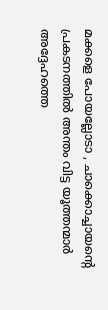മക്കളെ പോയല്ലോടാ , ചാക്കൊച്ചായന്‍റെ പ്രകടനത്തില്‍ അന്തം വിട്ട യൂത്തന്മാര്‍ അദ്ദേഹത്തെ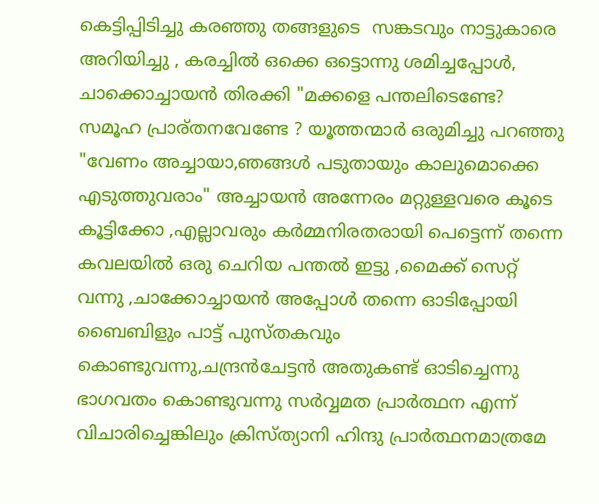കെട്ടിപ്പിടിച്ചു കരഞ്ഞു തങ്ങളുടെ  സങ്കടവും നാട്ടുകാരെ അറിയിച്ചു , കരച്ചില്‍ ഒക്കെ ഒട്ടൊന്നു ശമിച്ചപ്പോള്‍, ചാക്കൊച്ചായന്‍ തിരക്കി "മക്കളെ പന്തലിടെണ്ടേ? സമൂഹ പ്രാര്തനവേണ്ടേ ? യൂത്തന്മാര്‍ ഒരുമിച്ചു പറഞ്ഞു "വേണം അച്ചായാ,ഞങ്ങള്‍ പടുതായും കാലുമൊക്കെ  എടുത്തുവരാം" അച്ചായന്‍ അന്നേരം മറ്റുള്ളവരെ കൂടെ കൂട്ടിക്കോ ,എല്ലാവരും കര്‍മ്മനിരതരായി പെട്ടെന്ന് തന്നെ  കവലയില്‍ ഒരു ചെറിയ പന്തല്‍ ഇട്ടു ,മൈക്ക് സെറ്റ്‌ വന്നു ,ചാക്കോച്ചായന്‍ അപ്പോള്‍ തന്നെ ഓടിപ്പോയി ബൈബിളും പാട്ട് പുസ്തകവും കൊണ്ടുവന്നു,ചന്ദ്രന്‍ചേട്ടന്‍ അതുകണ്ട് ഓടിച്ചെന്നു ഭാഗവതം കൊണ്ടുവന്നു സര്‍വ്വമത പ്രാര്‍ത്ഥന എന്ന്  വിചാരിച്ചെങ്കിലും ക്രിസ്ത്യാനി ഹിന്ദു പ്രാര്‍ത്ഥനമാത്രമേ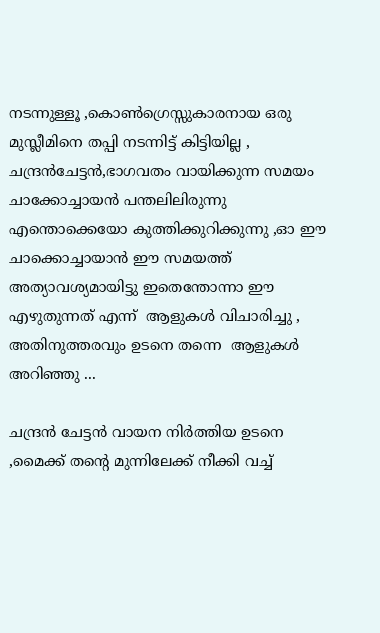നടന്നുള്ളൂ ,കൊണ്‍ഗ്രെസ്സുകാരനായ ഒരു മുസ്ലീമിനെ തപ്പി നടന്നിട്ട് കിട്ടിയില്ല , ചന്ദ്രന്‍ചേട്ടന്‍,ഭാഗവതം വായിക്കുന്ന സമയം ചാക്കോച്ചായന്‍ പന്തലിലിരുന്നു    എന്തൊക്കെയോ കുത്തിക്കുറിക്കുന്നു ,ഓ ഈ ചാക്കൊച്ചായാന്‍ ഈ സമയത്ത് അത്യാവശ്യമായിട്ടു ഇതെന്തോന്നാ ഈ എഴുതുന്നത്‌ എന്ന്  ആളുകള്‍ വിചാരിച്ചു , അതിനുത്തരവും ഉടനെ തന്നെ  ആളുകള്‍ അറിഞ്ഞു ...

ചന്ദ്രന്‍ ചേട്ടന്‍ വായന നിര്‍ത്തിയ ഉടനെ ,മൈക്ക് തന്‍റെ മുന്നിലേക്ക്‌ നീക്കി വച്ച്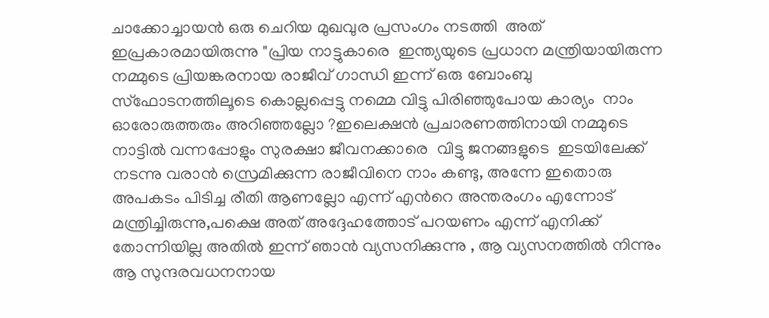ചാക്കോച്ചായന്‍ ഒരു ചെറിയ മുഖവുര പ്രസംഗം നടത്തി  അത് ഇപ്രകാരമായിരുന്നു "പ്രിയ നാട്ടുകാരെ  ഇന്ത്യയുടെ പ്രധാന മന്ത്രിയായിരുന്ന നമ്മുടെ പ്രിയങ്കരനായ രാജീവ് ഗാന്ധി ഇന്ന് ഒരു ബോംബു സ്ഫോടനത്തിലൂടെ കൊല്ലപ്പെട്ടു നമ്മെ വിട്ടു പിരിഞ്ഞുപോയ കാര്യം  നാം  ഓരോരുത്തരും അറിഞ്ഞല്ലോ ?ഇലെക്ഷന്‍ പ്രചാരണത്തിനായി നമ്മുടെ നാട്ടില്‍ വന്നപ്പോളും സുരക്ഷാ ജീവനക്കാരെ  വിട്ടു ജനങ്ങളുടെ  ഇടയിലേക്ക് നടന്നു വരാന്‍ സ്രെമിക്കുന്ന രാജീവിനെ നാം കണ്ടു, അന്നേ ഇതൊരു അപകടം പിടിച്ച രീതി ആണല്ലോ എന്ന് എന്‍റെ അന്തരംഗം എന്നോട് മന്ത്രിച്ചിരുന്നു,പക്ഷെ അത് അദ്ദേഹത്തോട് പറയണം എന്ന് എനിക്ക് തോന്നിയില്ല അതില്‍ ഇന്ന് ഞാന്‍ വ്യസനിക്കുന്നു , ആ വ്യസനത്തില്‍ നിന്നും ആ സുന്ദരവധനനായ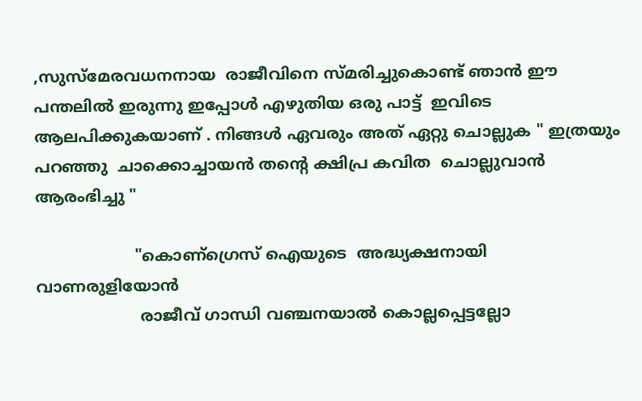,സുസ്മേരവധനനായ  രാജീവിനെ സ്മരിച്ചുകൊണ്ട് ഞാന്‍ ഈ പന്തലില്‍ ഇരുന്നു ഇപ്പോള്‍ എഴുതിയ ഒരു പാട്ട്  ഇവിടെ ആലപിക്കുകയാണ് . നിങ്ങള്‍ ഏവരും അത് ഏറ്റു ചൊല്ലുക " ഇത്രയും പറഞ്ഞു  ചാക്കൊച്ചായന്‍ തന്‍റെ ക്ഷിപ്ര കവിത  ചൊല്ലുവാന്‍ ആരംഭിച്ചു "

                    "കൊണ്ഗ്രെസ് ഐയുടെ  അദ്ധ്യക്ഷനായി വാണരുളിയോന്‍
                     രാജീവ്‌ ഗാന്ധി വഞ്ചനയാല്‍ കൊല്ലപ്പെട്ടല്ലോ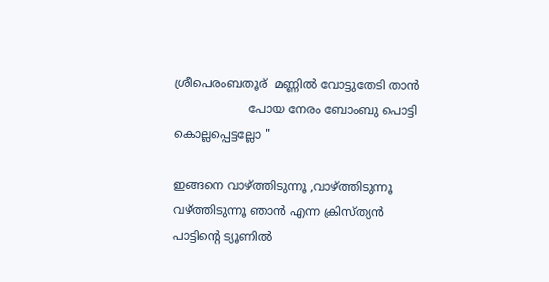ശ്രീപെരംബതൂര്  മണ്ണില്‍ വോട്ടുതേടി താന്‍
                    പോയ നേരം ബോംബു പൊട്ടി കൊല്ലപ്പെട്ടല്ലോ "

ഇങ്ങനെ വാഴ്ത്തിടുന്നൂ ,വാഴ്ത്തിടുന്നൂ വഴ്ത്തിടുന്നൂ ഞാന്‍ എന്ന ക്രിസ്ത്യന്‍ പാട്ടിന്‍റെ ട്യൂണില്‍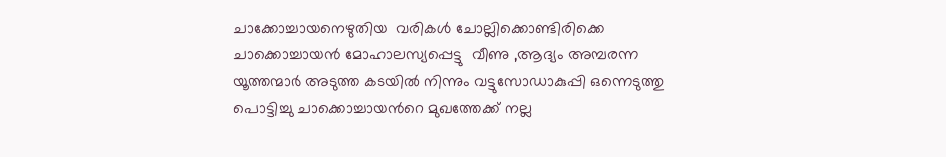ചാക്കോച്ചായനെഴുതിയ  വരികള്‍ ചോല്ലിക്കൊണ്ടിരിക്കെ   ചാക്കൊച്ചായന്‍ മോഹാലസ്യപ്പെട്ടു  വീണു ,ആദ്യം അമ്പരന്ന യൂത്തന്മാര്‍ അടുത്ത കടയില്‍ നിന്നും വട്ടുസോഡാകുപ്പി ഒന്നെടുത്തു പൊട്ടിച്ചു ചാക്കൊച്ചായന്‍റെ മുഖത്തേക്ക് നല്ല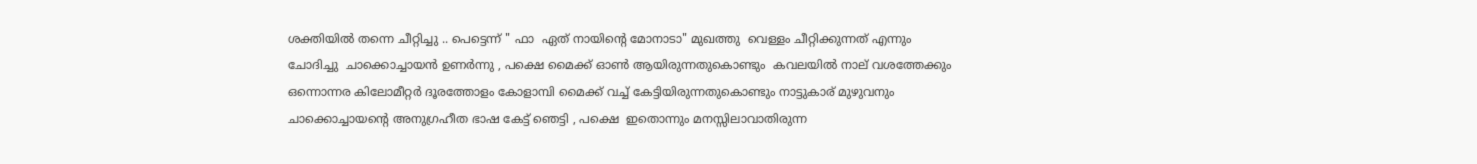ശക്തിയില്‍ തന്നെ ചീറ്റിച്ചു .. പെട്ടെന്ന് " ഫാ  ഏത് നായിന്‍റെ മോനാടാ" മുഖത്തു  വെള്ളം ചീറ്റിക്കുന്നത് എന്നും ചോദിച്ചു  ചാക്കൊച്ചായന്‍ ഉണര്‍ന്നു , പക്ഷെ മൈക്ക് ഓണ്‍ ആയിരുന്നതുകൊണ്ടും  കവലയില്‍ നാല് വശത്തേക്കും  ഒന്നൊന്നര കിലോമീറ്റര്‍ ദൂരത്തോളം കോളാമ്പി മൈക്ക് വച്ച് കേട്ടിയിരുന്നതുകൊണ്ടും നാട്ടുകാര് മുഴുവനും  ചാക്കൊച്ചായന്‍റെ അനുഗ്രഹീത ഭാഷ കേട്ട് ഞെട്ടി , പക്ഷെ  ഇതൊന്നും മനസ്സിലാവാതിരുന്ന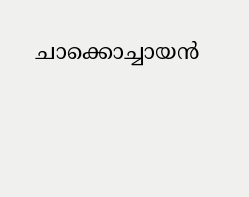ചാക്കൊച്ചായന്‍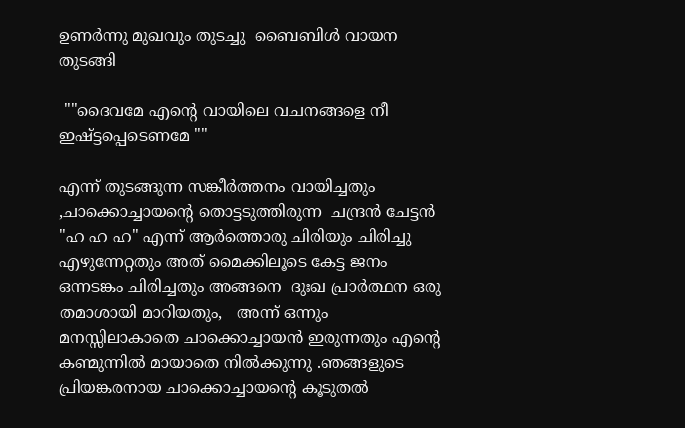ഉണര്‍ന്നു മുഖവും തുടച്ചു  ബൈബിള്‍ വായന തുടങ്ങി

 ""ദൈവമേ എന്‍റെ വായിലെ വചനങ്ങളെ നീ ഇഷ്ട്ടപ്പെടെണമേ ""

എന്ന് തുടങ്ങുന്ന സങ്കീര്‍ത്തനം വായിച്ചതും  ,ചാക്കൊച്ചായന്‍റെ തൊട്ടടുത്തിരുന്ന  ചന്ദ്രന്‍ ചേട്ടന്‍ "ഹ ഹ ഹ" എന്ന് ആര്‍ത്തൊരു ചിരിയും ചിരിച്ചു എഴുന്നേറ്റതും അത് മൈക്കിലൂടെ കേട്ട ജനം ഒന്നടങ്കം ചിരിച്ചതും അങ്ങനെ  ദുഃഖ പ്രാര്‍ത്ഥന ഒരു തമാശായി മാറിയതും,   അന്ന് ഒന്നും മനസ്സിലാകാതെ ചാക്കൊച്ചായന്‍ ഇരുന്നതും എന്‍റെ കണ്മുന്നില്‍ മായാതെ നില്‍ക്കുന്നു .ഞങ്ങളുടെ പ്രിയങ്കരനായ ചാക്കൊച്ചായന്‍റെ കൂടുതല്‍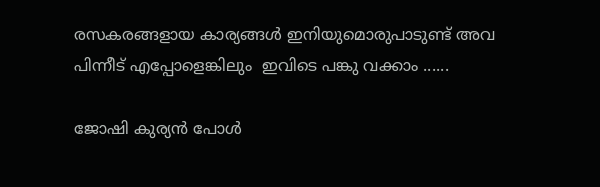രസകരങ്ങളായ കാര്യങ്ങള്‍ ഇനിയുമൊരുപാടുണ്ട് അവ പിന്നീട് എപ്പോളെങ്കിലും  ഇവിടെ പങ്കു വക്കാം ......

ജോഷി കുര്യന്‍ പോള്‍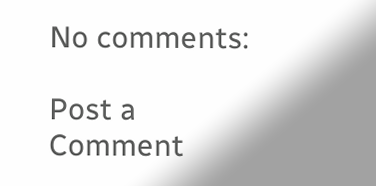No comments:

Post a Comment